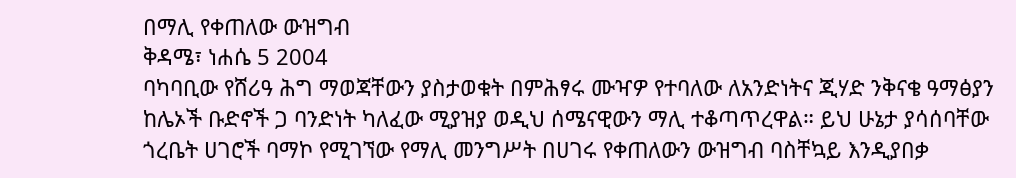በማሊ የቀጠለው ውዝግብ
ቅዳሜ፣ ነሐሴ 5 2004
ባካባቢው የሸሪዓ ሕግ ማወጃቸውን ያስታወቁት በምሕፃሩ ሙዣዎ የተባለው ለአንድነትና ጂሃድ ንቅናቄ ዓማፅያን ከሌኦች ቡድኖች ጋ ባንድነት ካለፈው ሚያዝያ ወዲህ ሰሜናዊውን ማሊ ተቆጣጥረዋል። ይህ ሁኔታ ያሳሰባቸው ጎረቤት ሀገሮች ባማኮ የሚገኘው የማሊ መንግሥት በሀገሩ የቀጠለውን ውዝግብ ባስቸኳይ እንዲያበቃ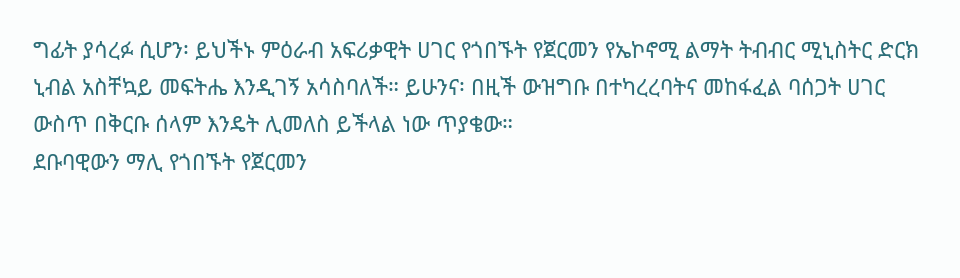ግፊት ያሳረፉ ሲሆን፡ ይህችኑ ምዕራብ አፍሪቃዊት ሀገር የጎበኙት የጀርመን የኤኮኖሚ ልማት ትብብር ሚኒስትር ድርክ ኒብል አስቸኳይ መፍትሔ እንዲገኝ አሳስባለች። ይሁንና፡ በዚች ውዝግቡ በተካረረባትና መከፋፈል ባሰጋት ሀገር ውስጥ በቅርቡ ሰላም እንዴት ሊመለስ ይችላል ነው ጥያቄው።
ደቡባዊውን ማሊ የጎበኙት የጀርመን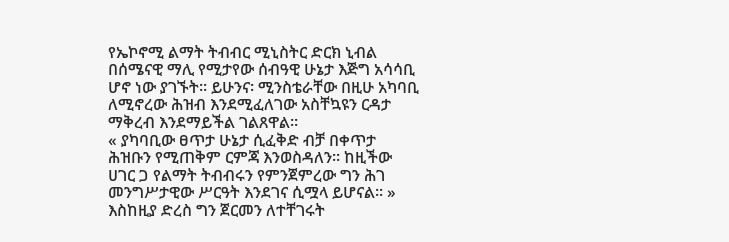የኤኮኖሚ ልማት ትብብር ሚኒስትር ድርክ ኒብል በሰሜናዊ ማሊ የሚታየው ሰብዓዊ ሁኔታ እጅግ አሳሳቢ ሆኖ ነው ያገኙት። ይሁንና፡ ሚንስቴራቸው በዚሁ አካባቢ ለሚኖረው ሕዝብ እንደሚፈለገው አስቸኳዩን ርዳታ ማቅረብ እንደማይችል ገልጸዋል።
« ያካባቢው ፀጥታ ሁኔታ ሲፈቅድ ብቻ በቀጥታ ሕዝቡን የሚጠቅም ርምጃ እንወስዳለን። ከዚችው ሀገር ጋ የልማት ትብብሩን የምንጀምረው ግን ሕገ መንግሥታዊው ሥርዓት እንደገና ሲሟላ ይሆናል። » እስከዚያ ድረስ ግን ጀርመን ለተቸገሩት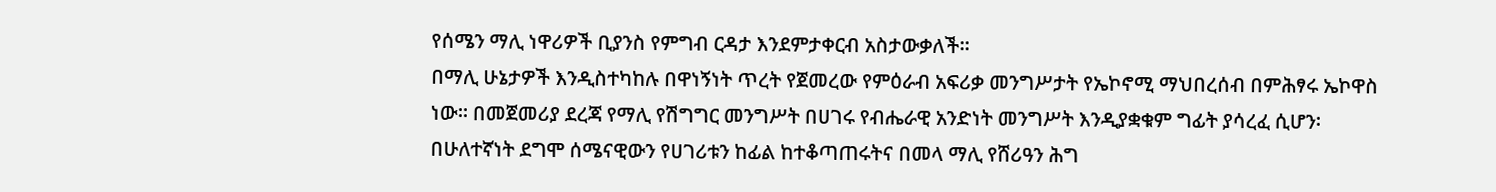የሰሜን ማሊ ነዋሪዎች ቢያንስ የምግብ ርዳታ እንደምታቀርብ አስታውቃለች።
በማሊ ሁኔታዎች እንዲስተካከሉ በዋነኝነት ጥረት የጀመረው የምዕራብ አፍሪቃ መንግሥታት የኤኮኖሚ ማህበረሰብ በምሕፃሩ ኤኮዋስ ነው። በመጀመሪያ ደረጃ የማሊ የሽግግር መንግሥት በሀገሩ የብሔራዊ አንድነት መንግሥት እንዲያቋቁም ግፊት ያሳረፈ ሲሆን፡ በሁለተኛነት ደግሞ ሰሜናዊውን የሀገሪቱን ከፊል ከተቆጣጠሩትና በመላ ማሊ የሸሪዓን ሕግ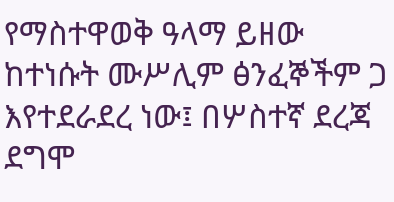የማስተዋወቅ ዓላማ ይዘው ከተነሱት ሙሥሊም ፅንፈኞችም ጋ እየተደራደረ ነው፤ በሦስተኛ ደረጃ ደግሞ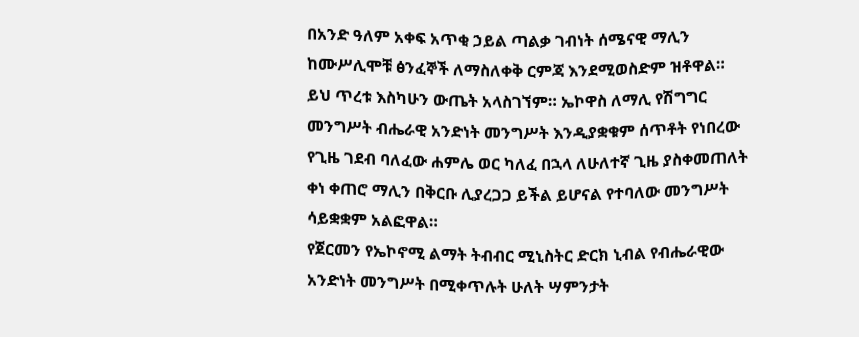በአንድ ዓለም አቀፍ አጥቂ ኃይል ጣልቃ ገብነት ሰሜናዊ ማሊን ከሙሥሊሞቹ ፅንፈኞች ለማስለቀቅ ርምጃ እንደሚወስድም ዝቶዋል።
ይህ ጥረቱ እስካሁን ውጤት አላስገኘም። ኤኮዋስ ለማሊ የሽግግር መንግሥት ብሔራዊ አንድነት መንግሥት እንዲያቋቁም ሰጥቶት የነበረው የጊዜ ገደብ ባለፈው ሐምሌ ወር ካለፈ በኋላ ለሁለተኛ ጊዜ ያስቀመጠለት ቀነ ቀጠሮ ማሊን በቅርቡ ሊያረጋጋ ይችል ይሆናል የተባለው መንግሥት ሳይቋቋም አልፎዋል።
የጀርመን የኤኮኖሚ ልማት ትብብር ሚኒስትር ድርክ ኒብል የብሔራዊው አንድነት መንግሥት በሚቀጥሉት ሁለት ሣምንታት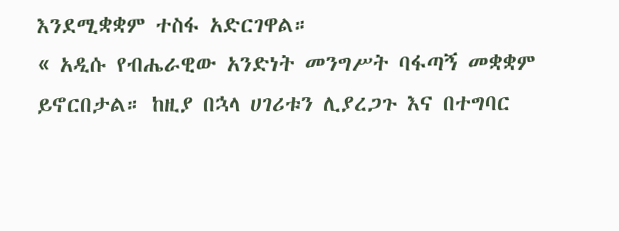እንደሚቋቋም ተስፋ አድርገዋል።
« አዲሱ የብሔራዊው አንድነት መንግሥት ባፋጣኝ መቋቋም ይኖርበታል። ከዚያ በኋላ ሀገሪቱን ሊያረጋጉ እና በተግባር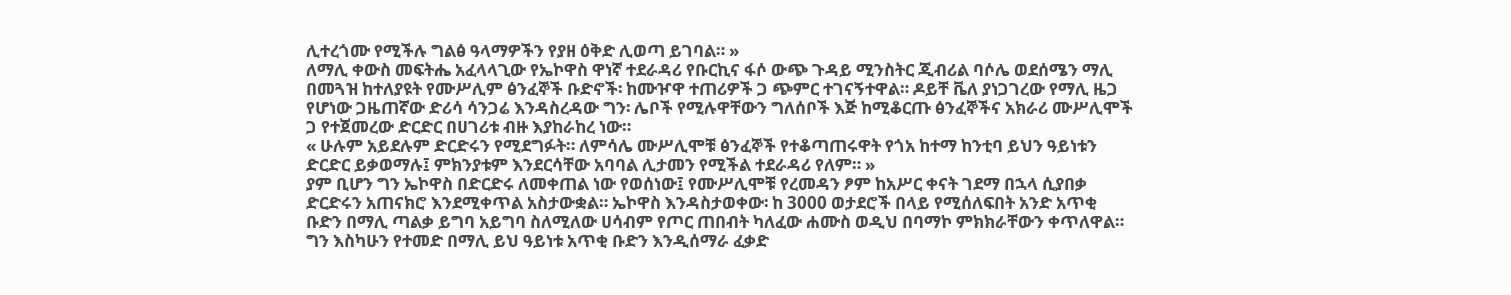ሊተረጎሙ የሚችሉ ግልፅ ዓላማዎችን የያዘ ዕቅድ ሊወጣ ይገባል። »
ለማሊ ቀውስ መፍትሔ አፈላላጊው የኤኮዋስ ዋነኛ ተደራዳሪ የቡርኪና ፋሶ ውጭ ጉዳይ ሚንስትር ጂብሪል ባሶሌ ወደሰሜን ማሊ በመጓዝ ከተለያዩት የሙሥሊም ፅንፈኞች ቡድኖች፡ ከሙዦዋ ተጠሪዎች ጋ ጭምር ተገናኝተዋል። ዶይቸ ቬለ ያነጋገረው የማሊ ዜጋ የሆነው ጋዜጠኛው ድሪሳ ሳንጋሬ እንዳስረዳው ግን፡ ሌቦች የሚሉዋቸውን ግለሰቦች እጅ ከሚቆርጡ ፅንፈኞችና አክራሪ ሙሥሊሞች ጋ የተጀመረው ድርድር በሀገሪቱ ብዙ እያከራከረ ነው።
« ሁሉም አይደሉም ድርድሩን የሚደግፉት። ለምሳሌ ሙሥሊሞቹ ፅንፈኞች የተቆጣጠሩዋት የጎአ ከተማ ከንቲባ ይህን ዓይነቱን ድርድር ይቃወማሉ፤ ምክንያቱም እንደርሳቸው አባባል ሊታመን የሚችል ተደራዳሪ የለም። »
ያም ቢሆን ግን ኤኮዋስ በድርድሩ ለመቀጠል ነው የወሰነው፤ የሙሥሊሞቹ የረመዳን ፆም ከአሥር ቀናት ገደማ በኋላ ሲያበቃ ድርድሩን አጠናክሮ እንደሚቀጥል አስታውቋል። ኤኮዋስ እንዳስታወቀው፡ ከ 3000 ወታደሮች በላይ የሚሰለፍበት አንድ አጥቂ ቡድን በማሊ ጣልቃ ይግባ አይግባ ስለሚለው ሀሳብም የጦር ጠበብት ካለፈው ሐሙስ ወዲህ በባማኮ ምክክራቸውን ቀጥለዋል። ግን እስካሁን የተመድ በማሊ ይህ ዓይነቱ አጥቂ ቡድን እንዲሰማራ ፈቃድ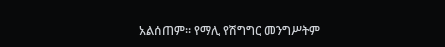አልሰጠም። የማሊ የሽግግር መንግሥትም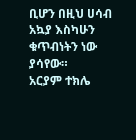ቢሆን በዚህ ሀሳብ አኳያ እስካሁን ቁጥብነትን ነው ያሳየው።
አርያም ተክሌ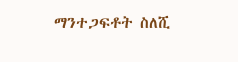ማንተጋፍቶት ስለሺ